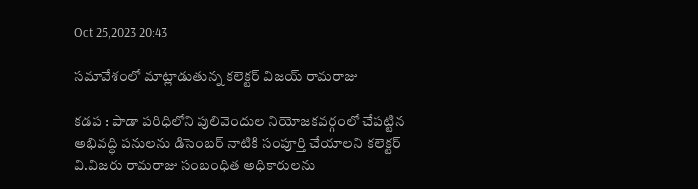Oct 25,2023 20:43

సమావేశంలో మాట్లాడుతున్న కలెక్టర్‌ విజయ్ రామరాజు

కడప : పాడా పరిధిలోని పులివెందుల నియోజకవర్గంలో చేపట్టిన అభివద్ధి పనులను డిసెంబర్‌ నాటికి సంపూర్తి చేయాలని కలెక్టర్‌ వి.విజరు రామరాజు సంబంధిత అధికారులను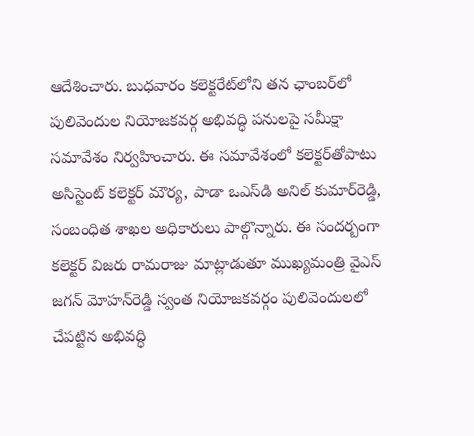ఆదేశించారు. బుధవారం కలెక్టరేట్‌లోని తన ఛాంబర్‌లో పులివెందుల నియోజకవర్గ అభివద్ధి పనులపై సమీక్షా సమావేశం నిర్వహించారు. ఈ సమావేశంలో కలెక్టర్‌తోపాటు అసిస్టెంట్‌ కలెక్టర్‌ మౌర్య, పాడా ఒఎస్‌డి అనిల్‌ కుమార్‌రెడ్డి, సంబంధిత శాఖల అధికారులు పాల్గొన్నారు. ఈ సందర్బంగా కలెక్టర్‌ విజరు రామరాజు మాట్లాడుతూ ముఖ్యమంత్రి వైఎస్‌ జగన్‌ మోహన్‌రెడ్డి స్వంత నియోజకవర్గం పులివెందులలో చేపట్టిన అభివద్ధి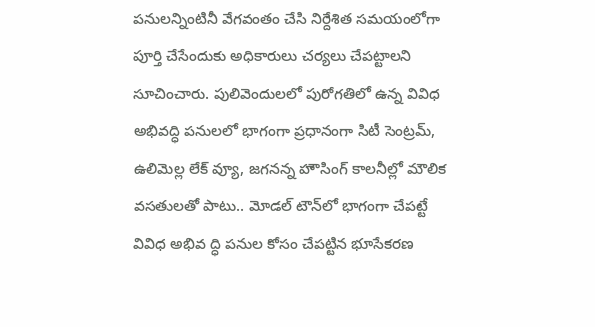పనులన్నింటినీ వేగవంతం చేసి నిర్దేశిత సమయంలోగా పూర్తి చేసేందుకు అధికారులు చర్యలు చేపట్టాలని సూచించారు. పులివెందులలో పురోగతిలో ఉన్న వివిధ అభివద్ధి పనులలో భాగంగా ప్రధానంగా సిటీ సెంట్రమ్‌, ఉలిమెల్ల లేక్‌ వ్యూ, జగనన్న హౌసింగ్‌ కాలనీల్లో మౌలిక వసతులతో పాటు.. మోడల్‌ టౌన్‌లో భాగంగా చేపట్టే వివిధ అభివ ద్ధి పనుల కోసం చేపట్టిన భూసేకరణ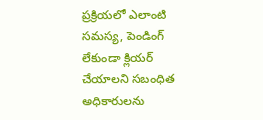ప్రక్రియలో ఎలాంటి సమస్య, పెండింగ్‌ లేకుండా క్లియర్‌ చేయాలని సబంధిత అధికారులను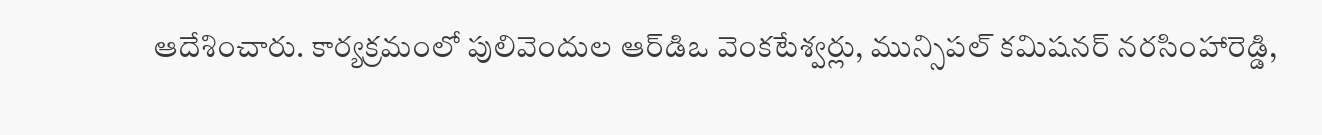ఆదేశించారు. కార్యక్రమంలో పులివెందుల ఆర్‌డిఒ వెంకటేశ్వర్లు, మున్సిపల్‌ కమిషనర్‌ నరసింహారెడ్డి,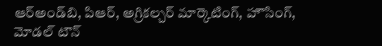ఆర్‌అండ్‌బి, పిఆర్‌, అగ్రికల్చర్‌ మార్కెటింగ్‌, హౌసింగ్‌, మోడల్‌ టౌన్‌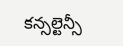కన్సల్టెన్సీ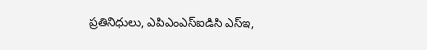ప్రతినిధులు, ఎపిఎంఎస్‌ఐడిసి ఎస్‌ఇ,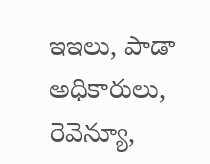ఇఇలు, పాడా అధికారులు, రెవెన్యూ,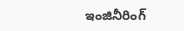ఇంజినీరింగ్‌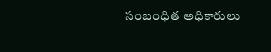సంబంధిత అధికారులు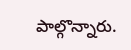పాల్గొన్నారు.